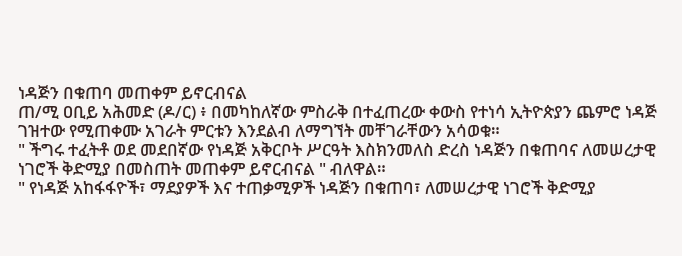ነዳጅን በቁጠባ መጠቀም ይኖርብናል
ጠ/ሚ ዐቢይ አሕመድ (ዶ/ር) ፥ በመካከለኛው ምስራቅ በተፈጠረው ቀውስ የተነሳ ኢትዮጵያን ጨምሮ ነዳጅ ገዝተው የሚጠቀሙ አገራት ምርቱን እንደልብ ለማግኘት መቸገራቸውን አሳወቁ።
" ችግሩ ተፈትቶ ወደ መደበኛው የነዳጅ አቅርቦት ሥርዓት እስክንመለስ ድረስ ነዳጅን በቁጠባና ለመሠረታዊ ነገሮች ቅድሚያ በመስጠት መጠቀም ይኖርብናል " ብለዋል።
" የነዳጅ አከፋፋዮች፣ ማደያዎች እና ተጠቃሚዎች ነዳጅን በቁጠባ፣ ለመሠረታዊ ነገሮች ቅድሚያ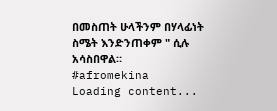በመስጠት ሁላችንም በሃላፊነት ስሜት እንድንጠቀም " ሲሉ አሳስበዋል።
#afromekina
Loading content...